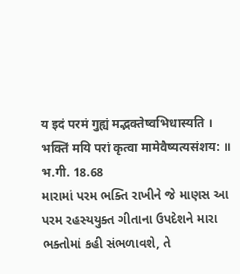य इदं परमं गुह्यं मद्भक्तेष्वभिधास्यति ।
भक्तिं मयि परां कृत्वा मामेवैष्यत्यसंशय: ॥
भ.गी. 18.68
મારામાં પરમ ભક્તિ રાખીને જે માણસ આ
પરમ રહસ્યયુક્ત ગીતાના ઉપદેશને મારા
ભક્તોમાં કહી સંભળાવશે, તે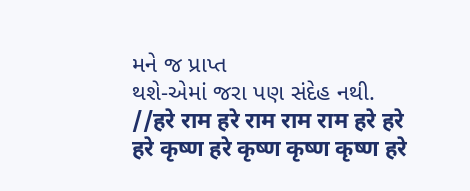મને જ પ્રાપ્ત
થશે-એમાં જરા પણ સંદેહ નથી.
//हरे राम हरे राम राम राम हरे हरे
हरे कृष्ण हरे कृष्ण कृष्ण कृष्ण हरे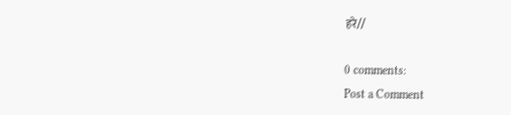हरे//

0 comments:
Post a Comment